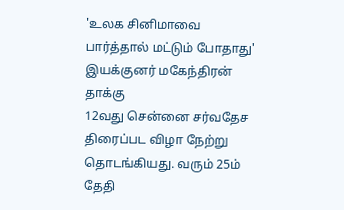'உலக சினிமாவை பார்த்தால் மட்டும் போதாது' இயக்குனர் மகேந்திரன் தாக்கு
12வது சென்னை சர்வதேச திரைப்பட விழா நேற்று தொடங்கியது. வரும் 25ம் தேதி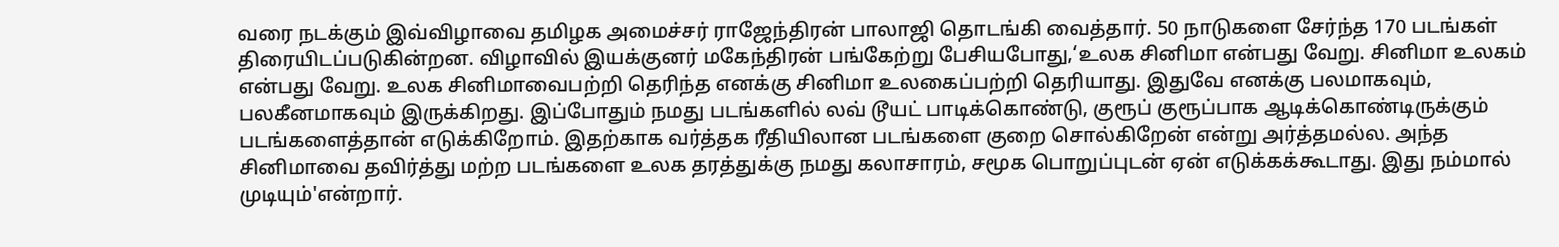வரை நடக்கும் இவ்விழாவை தமிழக அமைச்சர் ராஜேந்திரன் பாலாஜி தொடங்கி வைத்தார். 50 நாடுகளை சேர்ந்த 170 படங்கள் திரையிடப்படுகின்றன. விழாவில் இயக்குனர் மகேந்திரன் பங்கேற்று பேசியபோது,‘உலக சினிமா என்பது வேறு. சினிமா உலகம் என்பது வேறு. உலக சினிமாவைபற்றி தெரிந்த எனக்கு சினிமா உலகைப்பற்றி தெரியாது. இதுவே எனக்கு பலமாகவும், பலகீனமாகவும் இருக்கிறது. இப்போதும் நமது படங்களில் லவ் டூயட் பாடிக்கொண்டு, குரூப் குரூப்பாக ஆடிக்கொண்டிருக்கும் படங்களைத்தான் எடுக்கிறோம். இதற்காக வர்த்தக ரீதியிலான படங்களை குறை சொல்கிறேன் என்று அர்த்தமல்ல. அந்த சினிமாவை தவிர்த்து மற்ற படங்களை உலக தரத்துக்கு நமது கலாசாரம், சமூக பொறுப்புடன் ஏன் எடுக்கக்கூடாது. இது நம்மால் முடியும்'என்றார்.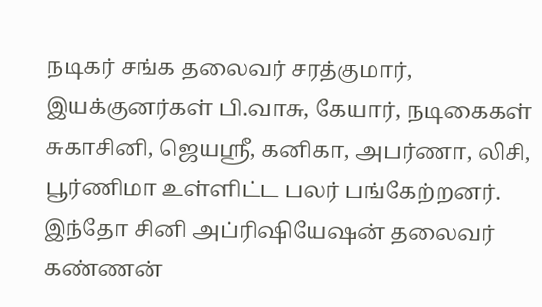நடிகர் சங்க தலைவர் சரத்குமார், இயக்குனர்கள் பி.வாசு, கேயார், நடிகைகள் சுகாசினி, ஜெயஸ்ரீ, கனிகா, அபர்ணா, லிசி, பூர்ணிமா உள்ளிட்ட பலர் பங்கேற்றனர். இந்தோ சினி அப்ரிஷியேஷன் தலைவர் கண்ணன்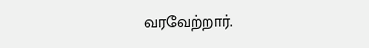வரவேற்றார்.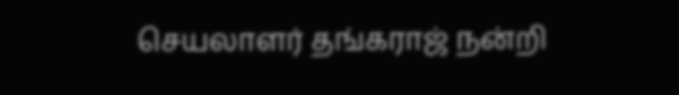செயலாளர் தங்கராஜ் நன்றி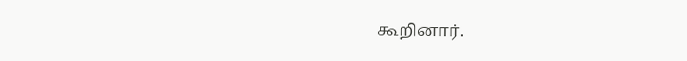கூறினார்.